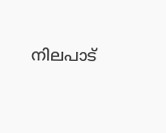നിലപാട്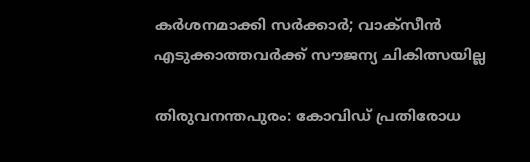കര്‍ശനമാക്കി സര്‍ക്കാര്‍; വാക്‌സീന്‍ എടുക്കാത്തവര്‍ക്ക് സൗജന്യ ചികിത്സയില്ല

തിരുവനന്തപുരം: കോവിഡ് പ്രതിരോധ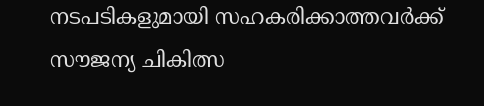നടപടികളുമായി സഹകരിക്കാത്തവര്‍ക്ക് സൗജന്യ ചികിത്സ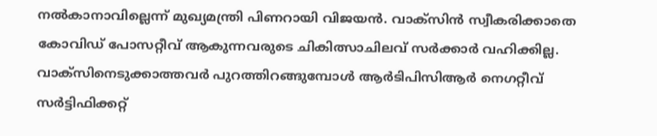നല്‍കാനാവില്ലെന്ന് മുഖ്യമന്ത്രി പിണറായി വിജയന്‍. വാക്‌സിന്‍ സ്വീകരിക്കാതെ കോവിഡ് പോസറ്റീവ് ആകുന്നവരുടെ ചികിത്സാചിലവ് സര്‍ക്കാര്‍ വഹിക്കില്ല. വാക്‌സിനെടുക്കാത്തവര്‍ പുറത്തിറങ്ങുമ്പോള്‍ ആര്‍ടിപിസിആര്‍ നെഗറ്റീവ് സര്‍ട്ടിഫിക്കറ്റ്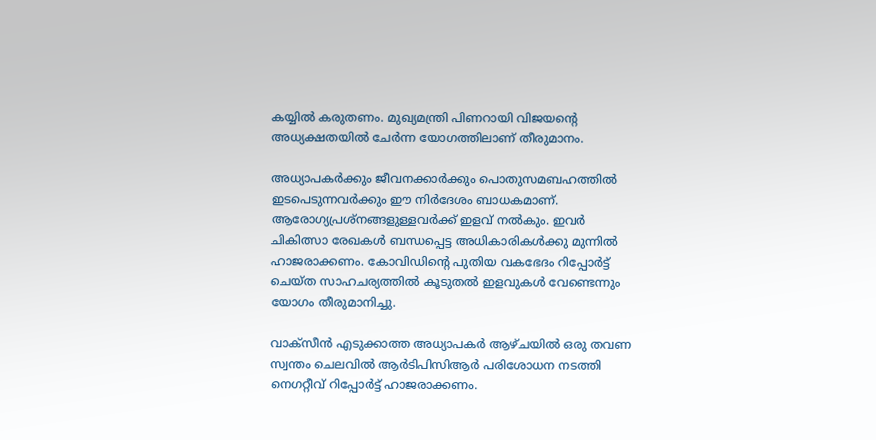കയ്യില്‍ കരുതണം. മുഖ്യമന്ത്രി പിണറായി വിജയന്റെ അധ്യക്ഷതയില്‍ ചേര്‍ന്ന യോഗത്തിലാണ് തീരുമാനം.

അധ്യാപകര്‍ക്കും ജീവനക്കാര്‍ക്കും പൊതുസമബഹത്തില്‍ ഇടപെടുന്നവര്‍ക്കും ഈ നിര്‍ദേശം ബാധകമാണ്. ആരോഗ്യപ്രശ്‌നങ്ങളുള്ളവര്‍ക്ക് ഇളവ് നല്‍കും. ഇവര്‍ ചികിത്സാ രേഖകള്‍ ബന്ധപ്പെട്ട അധികാരികള്‍ക്കു മുന്നില്‍ ഹാജരാക്കണം. കോവിഡിന്റെ പുതിയ വകഭേദം റിപ്പോര്‍ട്ട് ചെയ്ത സാഹചര്യത്തില്‍ കൂടുതല്‍ ഇളവുകള്‍ വേണ്ടെന്നും യോഗം തീരുമാനിച്ചു.

വാക്‌സീന്‍ എടുക്കാത്ത അധ്യാപകര്‍ ആഴ്ചയില്‍ ഒരു തവണ സ്വന്തം ചെലവില്‍ ആര്‍ടിപിസിആര്‍ പരിശോധന നടത്തി നെഗറ്റീവ് റിപ്പോര്‍ട്ട് ഹാജരാക്കണം.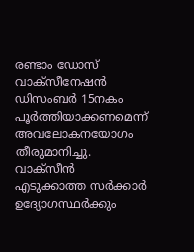രണ്ടാം ഡോസ് വാക്‌സീനേഷന്‍ ഡിസംബര്‍ 15നകം പൂര്‍ത്തിയാക്കണമെന്ന് അവലോകനയോഗം തീരുമാനിച്ചു. വാക്‌സീന്‍ എടുക്കാത്ത സര്‍ക്കാര്‍ ഉദ്യോഗസ്ഥര്‍ക്കും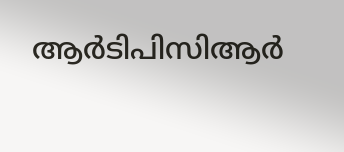ആര്‍ടിപിസിആര്‍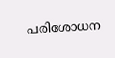പരിശോധന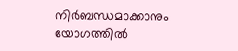നിര്‍ബന്ധമാക്കാനും യോഗത്തില്‍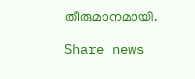തീരുമാനമായി.

Share news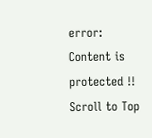error: Content is protected !!
Scroll to Top